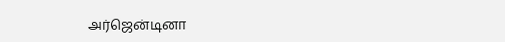அர்ஜென்டினா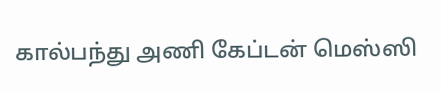கால்பந்து அணி கேப்டன் மெஸ்ஸி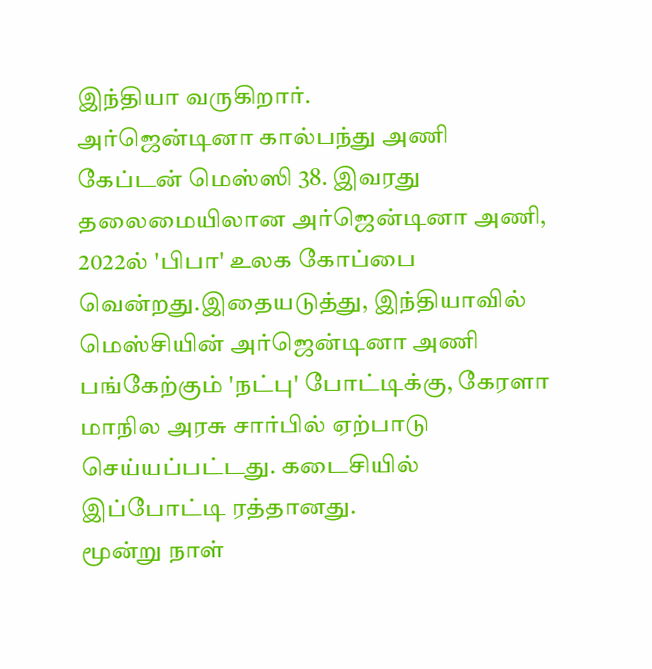இந்தியா வருகிறார்.
அர்ஜென்டினா கால்பந்து அணி கேப்டன் மெஸ்ஸி 38. இவரது தலைமையிலான அர்ஜென்டினா அணி, 2022ல் 'பிபா' உலக கோப்பை வென்றது.இதையடுத்து, இந்தியாவில் மெஸ்சியின் அர்ஜென்டினா அணி பங்கேற்கும் 'நட்பு' போட்டிக்கு, கேரளா மாநில அரசு சார்பில் ஏற்பாடு செய்யப்பட்டது. கடைசியில் இப்போட்டி ரத்தானது.
மூன்று நாள்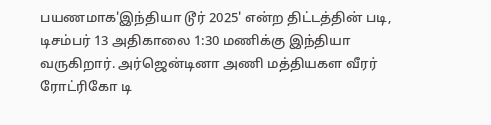பயணமாக'இந்தியா டூர் 2025' என்ற திட்டத்தின் படி, டிசம்பர் 13 அதிகாலை 1:30 மணிக்கு இந்தியா வருகிறார். அர்ஜென்டினா அணி மத்தியகள வீரர் ரோட்ரிகோ டி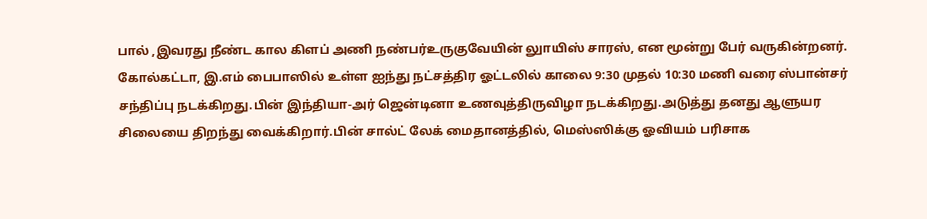பால் ,இவரது நீண்ட கால கிளப் அணி நண்பர்உருகுவேயின் லுாயிஸ் சாரஸ், என மூன்று பேர் வருகின்றனர்.
கோல்கட்டா, இ.எம் பைபாஸில் உள்ள ஐந்து நட்சத்திர ஓட்டலில் காலை 9:30 முதல் 10:30 மணி வரை ஸ்பான்சர் சந்திப்பு நடக்கிறது.பின் இந்தியா-அர் ஜென்டினா உணவுத்திருவிழா நடக்கிறது.அடுத்து தனது ஆளுயர சிலையை திறந்து வைக்கிறார்.பின் சால்ட் லேக் மைதானத்தில், மெஸ்ஸிக்கு ஓவியம் பரிசாக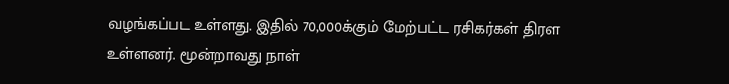வழங்கப்பட உள்ளது. இதில் 70,000க்கும் மேற்பட்ட ரசிகர்கள் திரள உள்ளனர். மூன்றாவது நாள்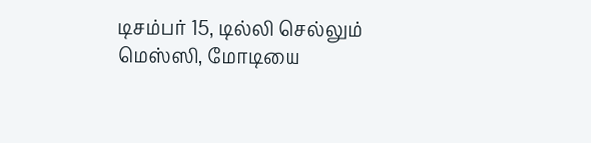டிசம்பர் 15, டில்லி செல்லும் மெஸ்ஸி, மோடியை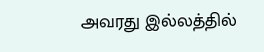அவரது இல்லத்தில்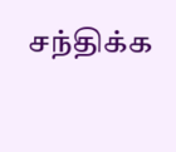சந்திக்க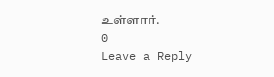உள்ளார்.
0
Leave a Reply